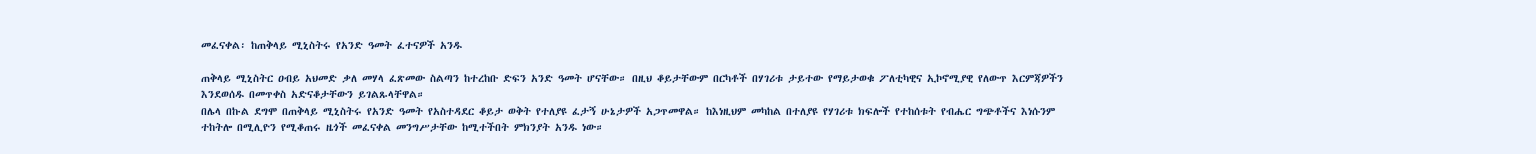መፈናቀል፡ ከጠቅላይ ሚኒስትሩ የአንድ ዓመት ፈተናዎች አንዱ

ጠቅላይ ሚኒስትር ዐብይ አህመድ ቃለ መሃላ ፈጽመው ስልጣን ከተረከቡ ድፍን አንድ ዓመት ሆናቸው። በዚህ ቆይታቸውም በርካቶች በሃገሪቱ ታይተው የማይታወቁ ፖለቲካዊና ኢኮኖሚያዊ የለውጥ እርምጃዎችን እንደወሰዱ በመጥቀስ አድናቆታቸውን ይገልጹላቸዋል።
በሌላ በኩል ደግሞ በጠቅላይ ሚኒስትሩ የአንድ ዓመት የአስተዳደር ቆይታ ወቅት የተለያዩ ፈታኝ ሁኔታዎች አጋጥመዋል። ከእነዚህም መካከል በተለያዩ የሃገሪቱ ክፍሎች የተከሰቱት የብሔር ግጭቶችና እነሱንም ተከትሎ በሚሊዮን የሚቆጠሩ ዜጎች መፈናቀል መንግሥታቸው ከሚተችበት ምክንያት አንዱ ነው።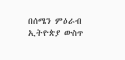በሰሜን ምዕራብ ኢትዮጵያ ውስጥ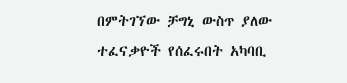በምትገኘው ቻግኒ ውስጥ ያለው ተፈናቃዮች የሰፈሩበት አካባቢ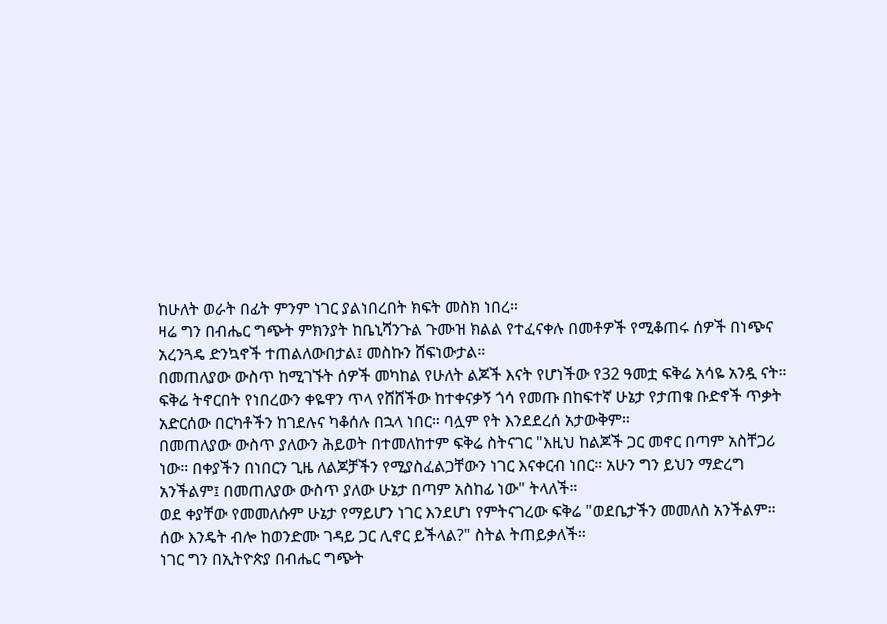ከሁለት ወራት በፊት ምንም ነገር ያልነበረበት ክፍት መስክ ነበረ።
ዛሬ ግን በብሔር ግጭት ምክንያት ከቤኒሻንጉል ጉሙዝ ክልል የተፈናቀሉ በመቶዎች የሚቆጠሩ ሰዎች በነጭና አረንጓዴ ድንኳኖች ተጠልለውበታል፤ መስኩን ሸፍነውታል።
በመጠለያው ውስጥ ከሚገኙት ሰዎች መካከል የሁለት ልጆች እናት የሆነችው የ32 ዓመቷ ፍቅሬ አሳዬ አንዷ ናት። ፍቅሬ ትኖርበት የነበረውን ቀዬዋን ጥላ የሸሸችው ከተቀናቃኝ ጎሳ የመጡ በከፍተኛ ሁኔታ የታጠቁ ቡድኖች ጥቃት አድርሰው በርካቶችን ከገደሉና ካቆሰሉ በኋላ ነበር። ባሏም የት እንደደረሰ አታውቅም።
በመጠለያው ውስጥ ያለውን ሕይወት በተመለከተም ፍቅሬ ስትናገር "እዚህ ከልጆች ጋር መኖር በጣም አስቸጋሪ ነው። በቀያችን በነበርን ጊዜ ለልጆቻችን የሚያስፈልጋቸውን ነገር እናቀርብ ነበር። አሁን ግን ይህን ማድረግ አንችልም፤ በመጠለያው ውስጥ ያለው ሁኔታ በጣም አስከፊ ነው" ትላለች።
ወደ ቀያቸው የመመለሱም ሁኔታ የማይሆን ነገር እንደሆነ የምትናገረው ፍቅሬ "ወደቤታችን መመለስ አንችልም። ሰው እንዴት ብሎ ከወንድሙ ገዳይ ጋር ሊኖር ይችላል?" ስትል ትጠይቃለች።
ነገር ግን በኢትዮጵያ በብሔር ግጭት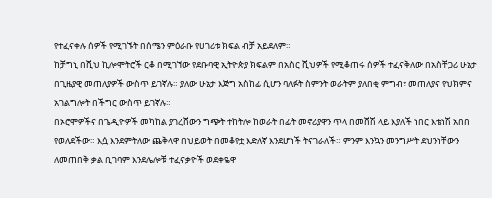የተፈናቀሉ ሰዎች የሚገኙት በሰሜን ምዕራቡ የሀገሪቱ ክፍል ብቻ አይደለም።
ከቻግኒ በሺህ ኪሎሞትሮች ርቆ በሚገኘው የደቡባዊ ኢትዮጵያ ክፍልም በአስር ሺህዎች የሚቆጠሩ ሰዎች ተፈናቅለው በአስቸጋሪ ሁኔታ በጊዜያዊ መጠለያዎች ውስጥ ይገኛሉ። ያለው ሁኔታ እጅግ አስከፊ ሲሆን ባለፉት ስምንት ወራትም ያለበቂ ምግብ፣ መጠለያና የህክምና አገልግሎት በችግር ውስጥ ይገኛሉ።
በኦሮሞዎችና በጌዲዮዎች መካከል ያገረሸውን ግጭት ተከትሎ ከወራት በፊት መኖሪያዋን ጥላ በመሸሽ ላይ እያለች ነበር እቴነሽ አበበ የወለደችው። እሷ እንደምትለው ጨቅላዋ በህይወት በመቆየቷ እድለኛ እንደሆነች ትናገራለች። ምንም እንኳን መንግሥት ደህንነቸውን ለመጠበቅ ቃል ቢገባም እንደሌሎቹ ተፈናቃዮች ወደቀዬዋ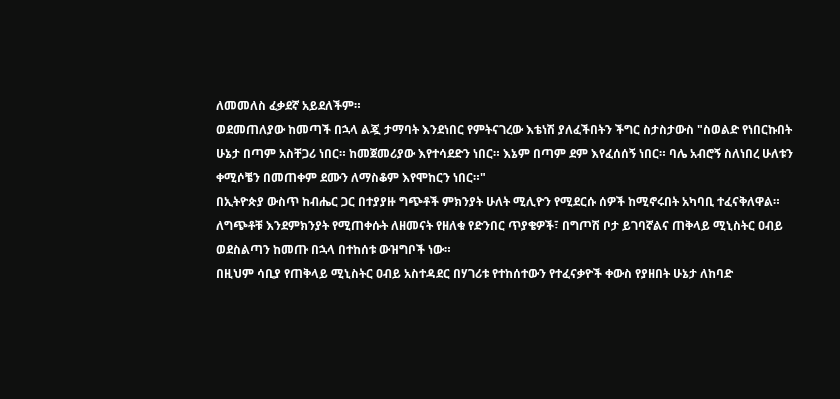ለመመለስ ፈቃደኛ አይደለችም።
ወደመጠለያው ከመጣች በኋላ ልጇ ታማባት እንደነበር የምትናገረው እቴነሽ ያለፈችበትን ችግር ስታስታውስ "ስወልድ የነበርኩበት ሁኔታ በጣም አስቸጋሪ ነበር። ከመጀመሪያው እየተሳደድን ነበር። እኔም በጣም ደም እየፈሰሰኝ ነበር። ባሌ አብሮኝ ስለነበረ ሁለቱን ቀሚሶቼን በመጠቀም ደሙን ለማስቆም እየሞከርን ነበር።"
በኢትዮጵያ ውስጥ ከብሔር ጋር በተያያዙ ግጭቶች ምክንያት ሁለት ሚሊዮን የሚደርሱ ሰዎች ከሚኖሩበት አካባቢ ተፈናቅለዋል። ለግጭቶቹ እንደምክንያት የሚጠቀሱት ለዘመናት የዘለቁ የድንበር ጥያቄዎች፣ በግጦሽ ቦታ ይገባኛልና ጠቅላይ ሚኒስትር ዐብይ ወደስልጣን ከመጡ በኋላ በተከሰቱ ውዝግቦች ነው።
በዚህም ሳቢያ የጠቅላይ ሚኒስትር ዐብይ አስተዳደር በሃገሪቱ የተከሰተውን የተፈናቃዮች ቀውስ የያዘበት ሁኔታ ለከባድ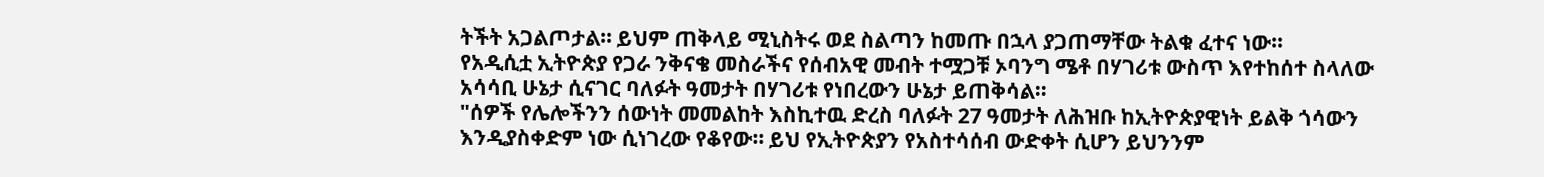ትችት አጋልጦታል። ይህም ጠቅላይ ሚኒስትሩ ወደ ስልጣን ከመጡ በኋላ ያጋጠማቸው ትልቁ ፈተና ነው።
የአዲሲቷ ኢትዮጵያ የጋራ ንቅናቄ መስራችና የሰብአዊ መብት ተሟጋቹ ኦባንግ ሜቶ በሃገሪቱ ውስጥ እየተከሰተ ስላለው አሳሳቢ ሁኔታ ሲናገር ባለፉት ዓመታት በሃገሪቱ የነበረውን ሁኔታ ይጠቅሳል።
"ሰዎች የሌሎችንን ሰውነት መመልከት እስኪተዉ ድረስ ባለፉት 27 ዓመታት ለሕዝቡ ከኢትዮጵያዊነት ይልቅ ጎሳውን እንዲያስቀድም ነው ሲነገረው የቆየው። ይህ የኢትዮጵያን የአስተሳሰብ ውድቀት ሲሆን ይህንንም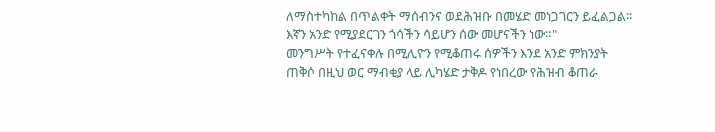ለማስተካከል በጥልቀት ማሰብንና ወደሕዝቡ በመሄድ መነጋገርን ይፈልጋል። እኛን አንድ የሚያደርገን ጎሳችን ሳይሆን ሰው መሆናችን ነው።"
መንግሥት የተፈናቀሉ በሚሊዮን የሚቆጠሩ ሰዎችን እንደ አንድ ምክንያት ጠቅሶ በዚህ ወር ማብቂያ ላይ ሊካሄድ ታቅዶ የነበረው የሕዝብ ቆጠራ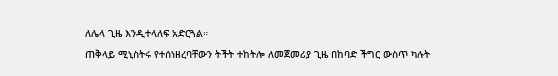ለሌላ ጊዜ እንዲተላለፍ አድርጓል።
ጠቅላይ ሚኒስትሩ የተሰነዘረባቸውን ትችት ተከትሎ ለመጀመሪያ ጊዜ በከባድ ችግር ውስጥ ካሉት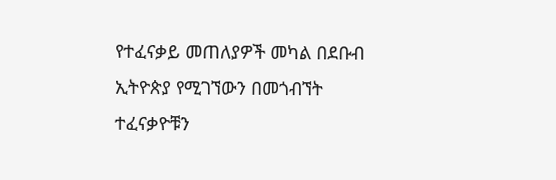የተፈናቃይ መጠለያዎች መካል በደቡብ ኢትዮጵያ የሚገኘውን በመጎብኘት ተፈናቃዮቹን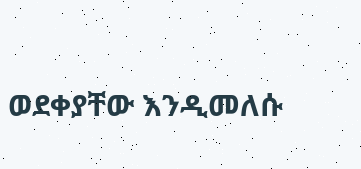ወደቀያቸው እንዲመለሱ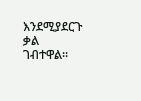እንደሚያደርጉ ቃል ገብተዋል።